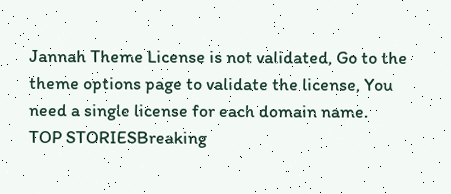Jannah Theme License is not validated, Go to the theme options page to validate the license, You need a single license for each domain name.
TOP STORIESBreaking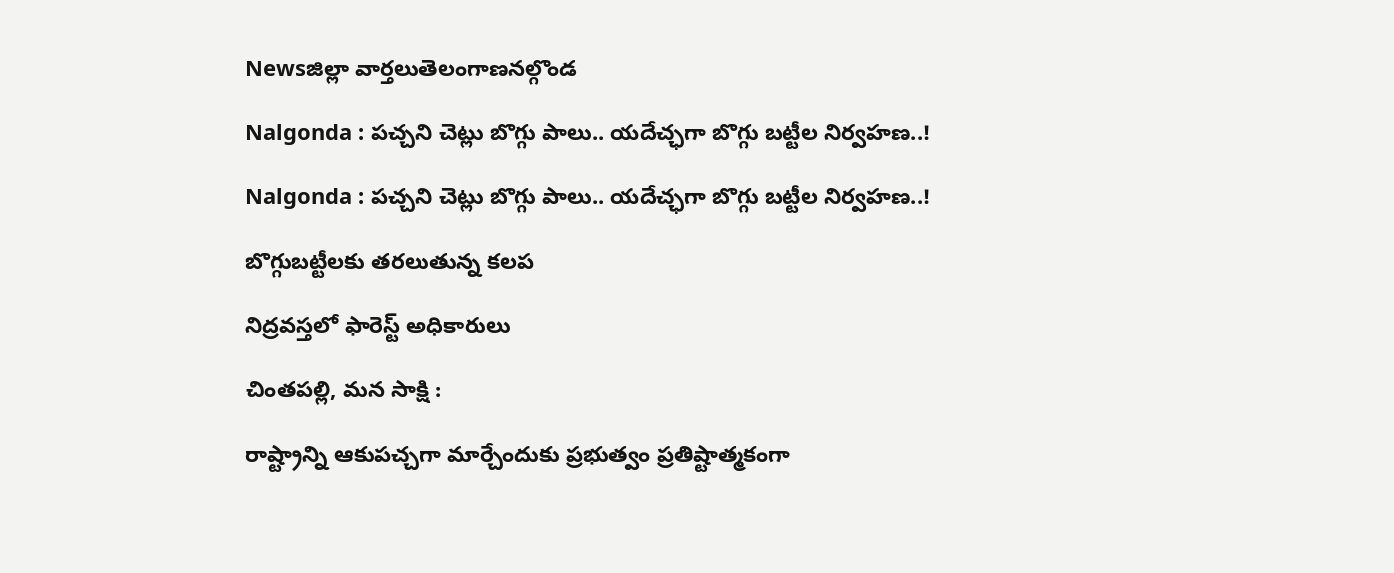Newsజిల్లా వార్తలుతెలంగాణనల్గొండ

Nalgonda : పచ్చని చెట్లు బొగ్గు పాలు.. యదేచ్ఛగా బొగ్గు బట్టీల నిర్వహణ..!

Nalgonda : పచ్చని చెట్లు బొగ్గు పాలు.. యదేచ్ఛగా బొగ్గు బట్టీల నిర్వహణ..!

బొగ్గుబట్టీలకు తరలుతున్న కలప

నిద్రవస్తలో ఫారెస్ట్ అధికారులు

చింతపల్లి, మన సాక్షి :

రాష్ట్రాన్ని ఆకుపచ్చగా మార్చేందుకు ప్రభుత్వం ప్రతిష్టాత్మకంగా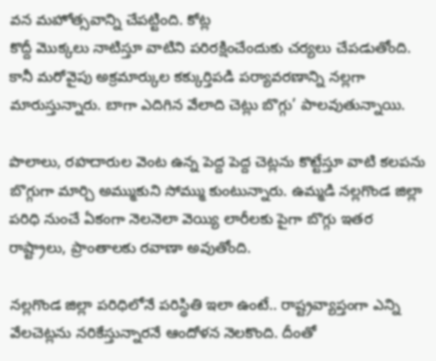వన మహోత్సవాన్ని చేపట్టింది. కోట్ల
కొద్దీ మొక్కలు నాటిస్తూ వాటిని పరిరక్షించేందుకు చర్యలు చేపడుతోంది. కానీ మరోవైపు అక్రమార్కుల కక్కుర్తిపడి పర్యావరణాన్ని నల్లగా మారుస్తున్నారు. బాగా ఎదిగిన వేలాది చెట్లు బొగ్గు’ పాలవుతున్నాయి.

పొలాలు, రహదారుల వెంట ఉన్న పెద్ద పెద్ద చెట్లను కొట్టేస్తూ వాటి కలపను బొగ్గుగా మార్చి అమ్ముకుని సోమ్ము కుంటున్నారు. ఉమ్మడి నల్లగొండ జిల్లా పరిధి నుంచే ఏకంగా నెలనెలా వెయ్యి లారీలకు పైగా బొగ్గు ఇతర రాష్ట్రాలు, ప్రాంతాలకు రవాణా అవుతోంది.

నల్లగొండ జిల్లా పరిధిలోనే పరిస్థితి ఇలా ఉంటే.. రాష్ట్రవ్యాప్తంగా ఎన్ని వేలచెట్లను నరికేస్తున్నారనే ఆందోళన నెలకొంది. దీంతో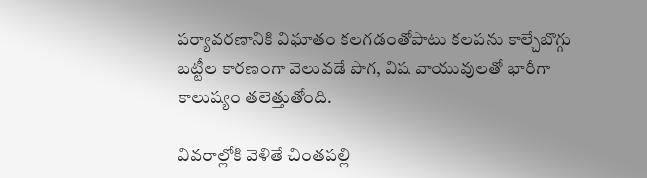పర్యావరణానికి విఘాతం కలగడంతోపాటు కలపను కాల్చేబొగ్గు బట్టీల కారణంగా వెలువడే పొగ, విష వాయువులతో భారీగా కాలుష్యం తలెత్తుతోంది.

వివరాల్లోకి వెళితే చింతపల్లి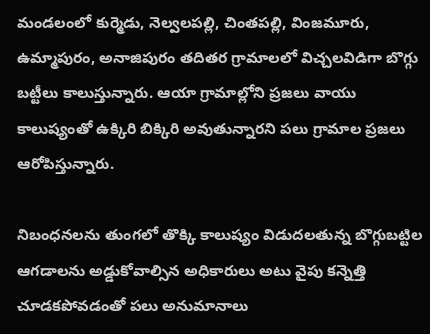మండలంలో కుర్మెడు, నెల్వలపల్లి, చింతపల్లి, వింజమూరు, ఉమ్మాపురం, అనాజిపురం తదితర గ్రామాలలో విచ్చలవిడిగా బొగ్గు బట్టీలు కాలుస్తున్నారు. ఆయా గ్రామాల్లోని ప్రజలు వాయు కాలుష్యంతో ఉక్కిరి బిక్కిరి అవుతున్నారని పలు గ్రామాల ప్రజలు ఆరోపిస్తున్నారు.

నిబంధనలను తుంగలో తొక్కి కాలుష్యం విడుదలతున్న బొగ్గుబట్టిల ఆగడాలను అడ్డుకోవాల్సిన అధికారులు అటు వైపు కన్నెత్తి చూడకపోవడంతో పలు అనుమానాలు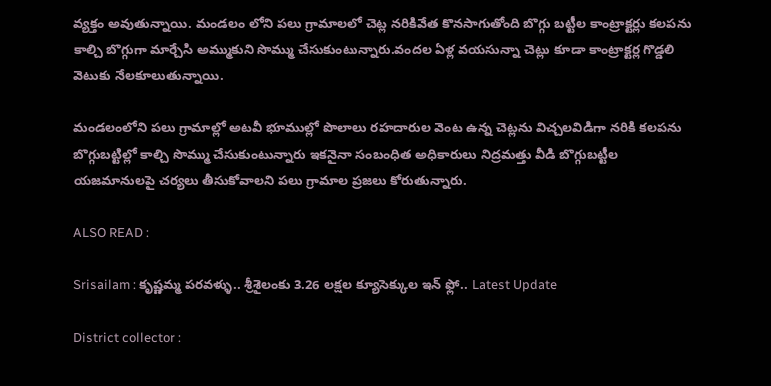వ్యక్తం అవుతున్నాయి. మండలం లోని పలు గ్రామాలలో చెట్ల నరికివేత కొనసాగుతోంది బొగ్గు బట్టీల కాంట్రాక్టర్లు కలపను కాల్చి బొగ్గుగా మార్చేసి అమ్ముకుని సొమ్ము చేసుకుంటున్నారు.వందల ఏళ్ల వయసున్నా చెట్లు కూడా కాంట్రాక్టర్ల గొడ్డలి వెటుకు నేలకూలుతున్నాయి.

మండలంలోని పలు గ్రామాల్లో అటవీ భూముల్లో పొలాలు రహదారుల వెంట ఉన్న చెట్లను విచ్చలవిడిగా నరికి కలపను బొగ్గుబట్టిల్లో కాల్చి సొమ్ము చేసుకుంటున్నారు ఇకనైనా సంబంధిత అధికారులు నిద్రమత్తు వీడి బొగ్గుబట్టీల యజమానులపై చర్యలు తీసుకోవాలని పలు గ్రామాల ప్రజలు కోరుతున్నారు.

ALSO READ :

Srisailam : కృష్ణమ్మ పరవళ్ళు.. శ్రీశైలంకు 3.26 లక్షల క్యూసెక్కుల ఇన్ ఫ్లో.. Latest Update

District collector :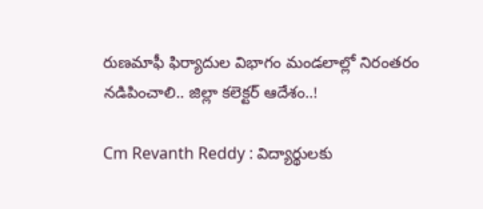రుణమాఫీ ఫిర్యాదుల విభాగం మండలాల్లో నిరంతరం నడిపించాలి.. జిల్లా కలెక్టర్ ఆదేశం..!

Cm Revanth Reddy : విద్యార్థులకు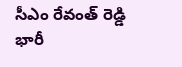సీఎం రేవంత్ రెడ్డి భారీ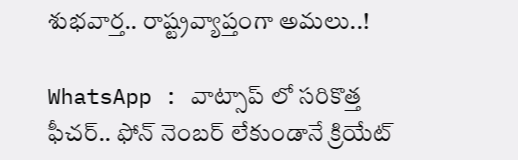శుభవార్త.. రాష్ట్రవ్యాప్తంగా అమలు..!

WhatsApp : వాట్సాప్ లో సరికొత్త ఫీచర్.. ఫోన్ నెంబర్ లేకుండానే క్రియేట్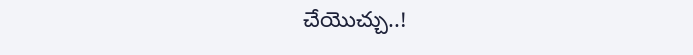చేయొచ్చు..!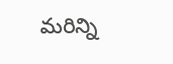మరిన్ని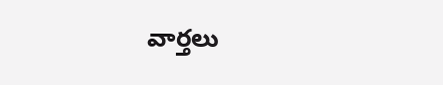వార్తలు